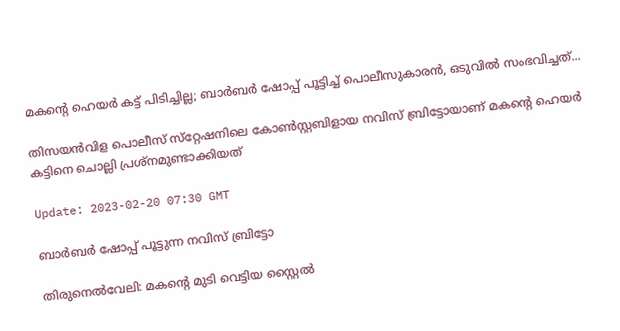മകന്‍റെ ഹെയര്‍ കട്ട് പിടിച്ചില്ല; ബാര്‍ബര്‍ ഷോപ്പ് പൂട്ടിച്ച് പൊലീസുകാരന്‍, ഒടുവില്‍ സംഭവിച്ചത്...

തിസയൻവിള പൊലീസ് സ്‌റ്റേഷനിലെ കോണ്‍സ്റ്റബിളായ നവിസ് ബ്രിട്ടോയാണ് മകന്‍റെ ഹെയര്‍ കട്ടിനെ ചൊല്ലി പ്രശ്നമുണ്ടാക്കിയത്

Update: 2023-02-20 07:30 GMT

ബാര്‍ബര്‍ ഷോപ്പ് പൂട്ടുന്ന നവിസ് ബ്രിട്ടോ

തിരുനെല്‍വേലി: മകന്‍റെ മുടി വെട്ടിയ സ്റ്റൈല്‍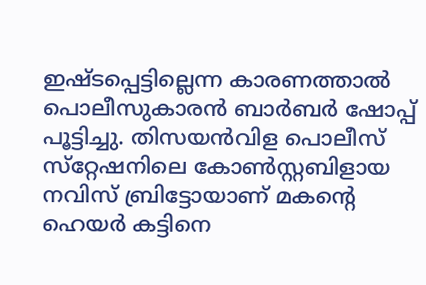ഇഷ്ടപ്പെട്ടില്ലെന്ന കാരണത്താല്‍ പൊലീസുകാരന്‍ ബാര്‍ബര്‍ ഷോപ്പ് പൂട്ടിച്ചു. തിസയൻവിള പൊലീസ് സ്‌റ്റേഷനിലെ കോണ്‍സ്റ്റബിളായ നവിസ് ബ്രിട്ടോയാണ് മകന്‍റെ ഹെയര്‍ കട്ടിനെ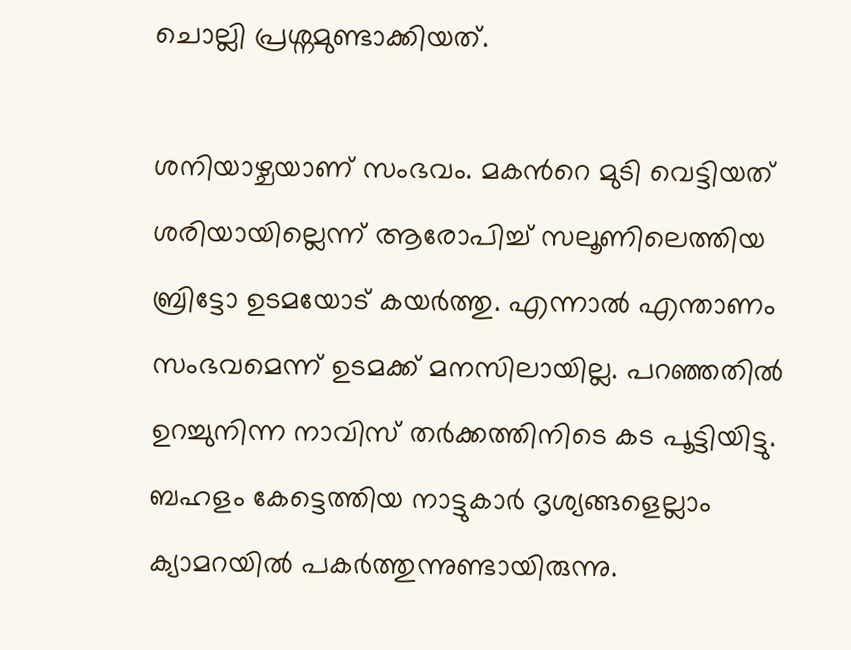ചൊല്ലി പ്രശ്നമുണ്ടാക്കിയത്.

ശനിയാഴ്ചയാണ് സംഭവം. മകന്‍റെ മുടി വെട്ടിയത് ശരിയായില്ലെന്ന് ആരോപിച്ച് സലൂണിലെത്തിയ ബ്രിട്ടോ ഉടമയോട് കയര്‍ത്തു. എന്നാല്‍ എന്താണം സംഭവമെന്ന് ഉടമക്ക് മനസിലായില്ല. പറഞ്ഞതില്‍ ഉറച്ചുനിന്ന നാവിസ് തര്‍ക്കത്തിനിടെ കട പൂട്ടിയിട്ടു. ബഹളം കേട്ടെത്തിയ നാട്ടുകാര്‍ ദൃശ്യങ്ങളെല്ലാം ക്യാമറയില്‍ പകര്‍ത്തുന്നുണ്ടായിരുന്നു.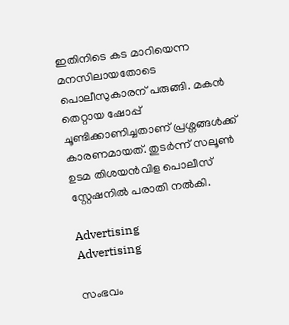ഇതിനിടെ കട മാറിയെന്ന മനസിലായതോടെ പൊലീസുകാരന് പരുങ്ങി. മകന്‍ തെറ്റായ ഷോപ്പ് ചൂണ്ടിക്കാണിച്ചതാണ് പ്രശ്നങ്ങള്‍ക്ക് കാരണമായത്. തുടര്‍ന്ന് സലൂൺ ഉടമ തിശയൻവിള പൊലീസ് സ്റ്റേഷനിൽ പരാതി നൽകി.

Advertising
Advertising

സംഭവം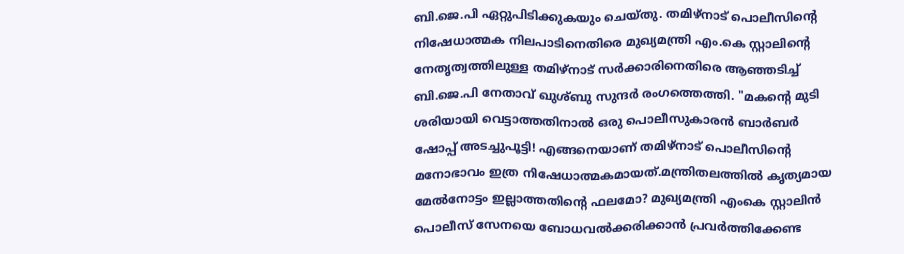ബി.ജെ.പി ഏറ്റുപിടിക്കുകയും ചെയ്തു. തമിഴ്നാട് പൊലീസിന്‍റെ നിഷേധാത്മക നിലപാടിനെതിരെ മുഖ്യമന്ത്രി എം.കെ സ്റ്റാലിന്റെ നേതൃത്വത്തിലുള്ള തമിഴ്‌നാട് സർക്കാരിനെതിരെ ആഞ്ഞടിച്ച് ബി.ജെ.പി നേതാവ് ഖുശ്ബു സുന്ദർ രംഗത്തെത്തി. "മകന്‍റെ മുടി ശരിയായി വെട്ടാത്തതിനാൽ ഒരു പൊലീസുകാരൻ ബാർബർ ഷോപ്പ് അടച്ചുപൂട്ടി! എങ്ങനെയാണ് തമിഴ്നാട് പൊലീസിന്‍റെ മനോഭാവം ഇത്ര നിഷേധാത്മകമായത്.മന്ത്രിതലത്തിൽ കൃത്യമായ മേൽനോട്ടം ഇല്ലാത്തതിന്റെ ഫലമോ? മുഖ്യമന്ത്രി എംകെ സ്റ്റാലിൻ പൊലീസ് സേനയെ ബോധവൽക്കരിക്കാൻ പ്രവർത്തിക്കേണ്ട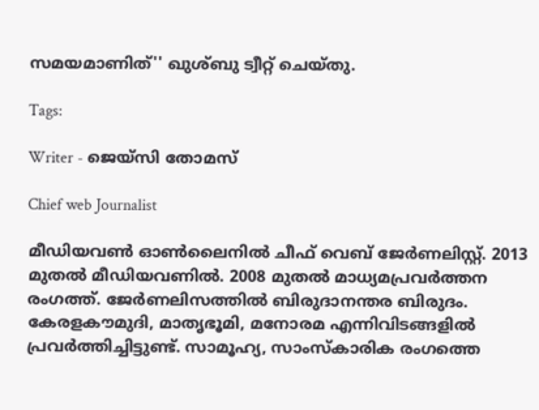സമയമാണിത്'' ഖുശ്ബു ട്വീറ്റ് ചെയ്തു.

Tags:

Writer - ജെയ്സി തോമസ്

Chief web Journalist

മീഡിയവൺ ഓൺലൈനിൽ ചീഫ് വെബ് ജേർണലിസ്റ്റ്. 2013 മുതൽ മീഡിയവണിൽ. 2008 മുതൽ മാധ്യമപ്രവർത്തന രംഗത്ത്. ജേർണലിസത്തിൽ ബിരുദാനന്തര ബിരുദം. കേരളകൗമുദി, മാതൃഭൂമി, മനോരമ എന്നിവിടങ്ങളിൽ പ്രവർത്തിച്ചിട്ടുണ്ട്. സാമൂഹ്യ, സാംസ്‌കാരിക രംഗത്തെ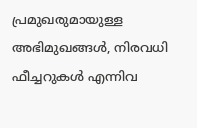പ്രമുഖരുമായുള്ള അഭിമുഖങ്ങൾ, നിരവധി ഫീച്ചറുകൾ എന്നിവ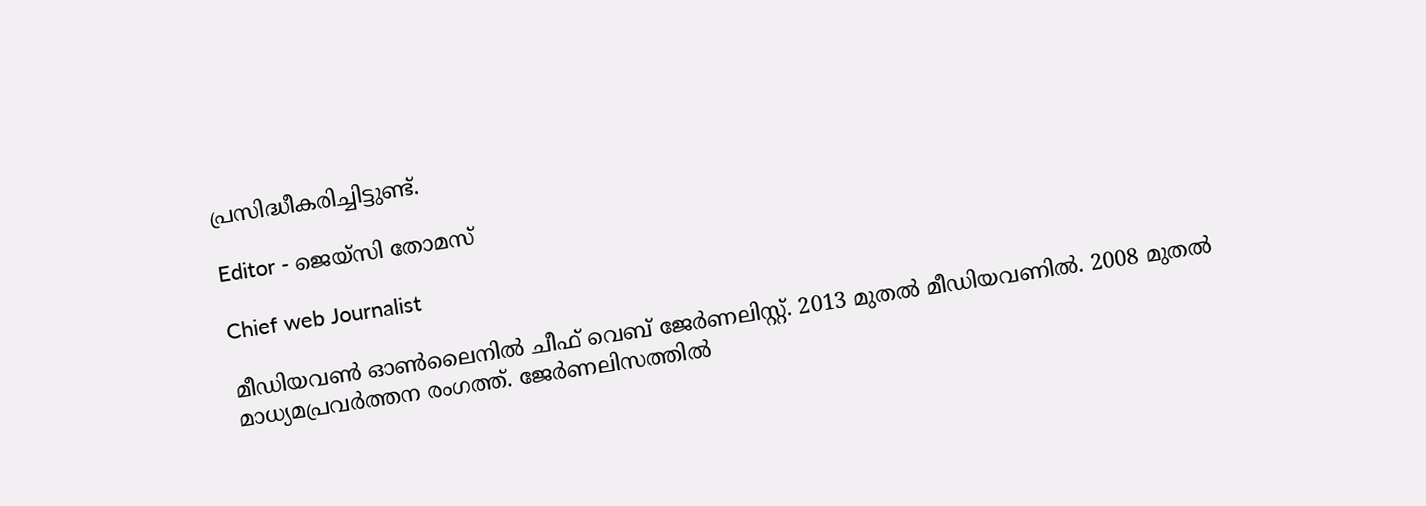പ്രസിദ്ധീകരിച്ചിട്ടുണ്ട്.

Editor - ജെയ്സി തോമസ്

Chief web Journalist

മീഡിയവൺ ഓൺലൈനിൽ ചീഫ് വെബ് ജേർണലിസ്റ്റ്. 2013 മുതൽ മീഡിയവണിൽ. 2008 മുതൽ മാധ്യമപ്രവർത്തന രംഗത്ത്. ജേർണലിസത്തിൽ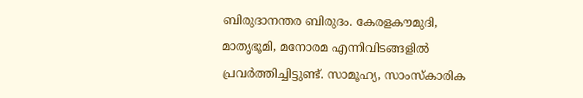ബിരുദാനന്തര ബിരുദം. കേരളകൗമുദി, മാതൃഭൂമി, മനോരമ എന്നിവിടങ്ങളിൽ പ്രവർത്തിച്ചിട്ടുണ്ട്. സാമൂഹ്യ, സാംസ്‌കാരിക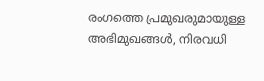രംഗത്തെ പ്രമുഖരുമായുള്ള അഭിമുഖങ്ങൾ, നിരവധി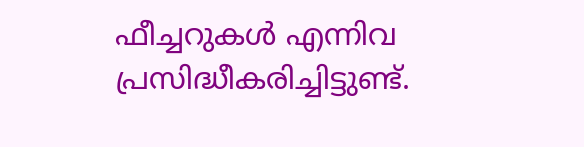ഫീച്ചറുകൾ എന്നിവ പ്രസിദ്ധീകരിച്ചിട്ടുണ്ട്.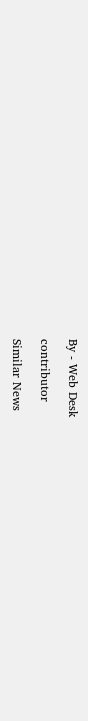By - Web Desk

contributor

Similar News